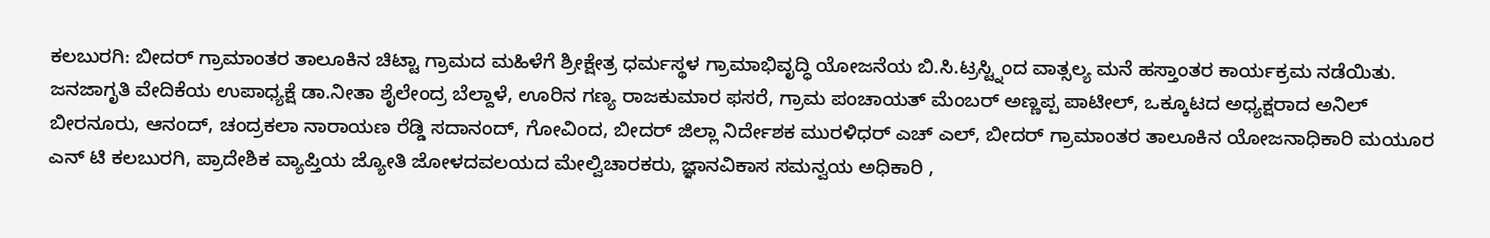ಕಲಬುರಗಿ: ಬೀದರ್ ಗ್ರಾಮಾಂತರ ತಾಲೂಕಿನ ಚಿಟ್ಟಾ ಗ್ರಾಮದ ಮಹಿಳೆಗೆ ಶ್ರೀಕ್ಷೇತ್ರ ಧರ್ಮಸ್ಥಳ ಗ್ರಾಮಾಭಿವೃದ್ಧಿ ಯೋಜನೆಯ ಬಿ.ಸಿ.ಟ್ರಸ್ಟ್ನಿಂದ ವಾತ್ಸಲ್ಯ ಮನೆ ಹಸ್ತಾಂತರ ಕಾರ್ಯಕ್ರಮ ನಡೆಯಿತು.
ಜನಜಾಗೃತಿ ವೇದಿಕೆಯ ಉಪಾಧ್ಯಕ್ಷೆ ಡಾ.ನೀತಾ ಶೈಲೇಂದ್ರ ಬೆಲ್ದಾಳೆ, ಊರಿನ ಗಣ್ಯ ರಾಜಕುಮಾರ ಫಸರೆ, ಗ್ರಾಮ ಪಂಚಾಯತ್ ಮೆಂಬರ್ ಅಣ್ಣಪ್ಪ ಪಾಟೀಲ್, ಒಕ್ಕೂಟದ ಅಧ್ಯಕ್ಷರಾದ ಅನಿಲ್ ಬೀರನೂರು, ಆನಂದ್, ಚಂದ್ರಕಲಾ ನಾರಾಯಣ ರೆಡ್ಡಿ ಸದಾನಂದ್, ಗೋವಿಂದ, ಬೀದರ್ ಜಿಲ್ಲಾ ನಿರ್ದೇಶಕ ಮುರಳಿಧರ್ ಎಚ್ ಎಲ್, ಬೀದರ್ ಗ್ರಾಮಾಂತರ ತಾಲೂಕಿನ ಯೋಜನಾಧಿಕಾರಿ ಮಯೂರ ಎನ್ ಟಿ ಕಲಬುರಗಿ, ಪ್ರಾದೇಶಿಕ ವ್ಯಾಪ್ತಿಯ ಜ್ಯೋತಿ ಜೋಳದವಲಯದ ಮೇಲ್ವಿಚಾರಕರು, ಜ್ಞಾನವಿಕಾಸ ಸಮನ್ವಯ ಅಧಿಕಾರಿ ,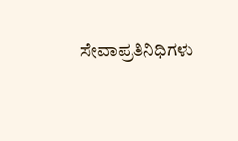ಸೇವಾಪ್ರತಿನಿಧಿಗಳು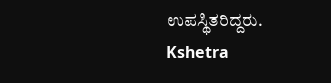ಉಪಸ್ಥಿತರಿದ್ದರು.
Kshetra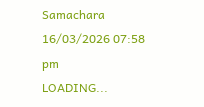Samachara
16/03/2026 07:58 pm
LOADING...